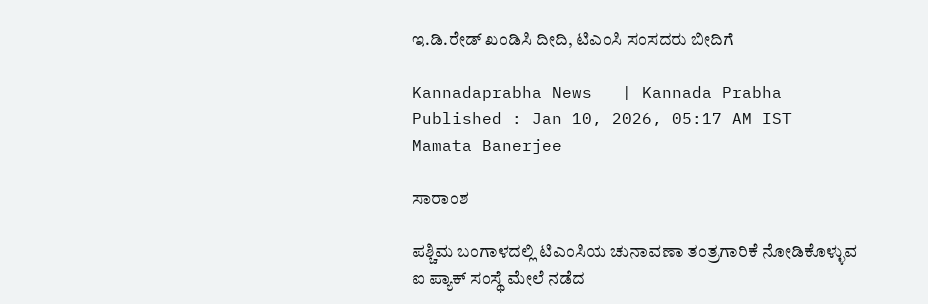ಇ.ಡಿ.ರೇಡ್‌ ಖಂಡಿಸಿ ದೀದಿ, ಟಿಎಂಸಿ ಸಂಸದರು ಬೀದಿಗೆ

Kannadaprabha News   | Kannada Prabha
Published : Jan 10, 2026, 05:17 AM IST
Mamata Banerjee

ಸಾರಾಂಶ

ಪಶ್ಚಿಮ ಬಂಗಾಳದಲ್ಲಿ ಟಿಎಂಸಿಯ ಚುನಾವಣಾ ತಂತ್ರಗಾರಿಕೆ ನೋಡಿಕೊಳ್ಳುವ ಐ ಪ್ಯಾಕ್‌ ಸಂಸ್ಥೆ ಮೇಲೆ ನಡೆದ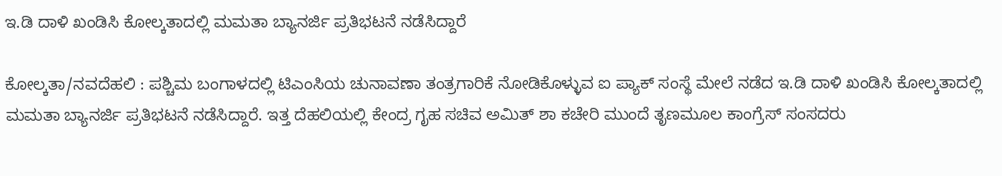ಇ.ಡಿ ದಾಳಿ ಖಂಡಿಸಿ ಕೋಲ್ಕತಾದಲ್ಲಿ ಮಮತಾ ಬ್ಯಾನರ್ಜಿ ಪ್ರತಿಭಟನೆ ನಡೆಸಿದ್ದಾರೆ

ಕೋಲ್ಕತಾ/ನವದೆಹಲಿ : ಪಶ್ಚಿಮ ಬಂಗಾಳದಲ್ಲಿ ಟಿಎಂಸಿಯ ಚುನಾವಣಾ ತಂತ್ರಗಾರಿಕೆ ನೋಡಿಕೊಳ್ಳುವ ಐ ಪ್ಯಾಕ್‌ ಸಂಸ್ಥೆ ಮೇಲೆ ನಡೆದ ಇ.ಡಿ ದಾಳಿ ಖಂಡಿಸಿ ಕೋಲ್ಕತಾದಲ್ಲಿ ಮಮತಾ ಬ್ಯಾನರ್ಜಿ ಪ್ರತಿಭಟನೆ ನಡೆಸಿದ್ದಾರೆ. ಇತ್ತ ದೆಹಲಿಯಲ್ಲಿ ಕೇಂದ್ರ ಗೃಹ ಸಚಿವ ಅಮಿತ್‌ ಶಾ ಕಚೇರಿ ಮುಂದೆ ತೃಣಮೂಲ ಕಾಂಗ್ರೆಸ್‌ ಸಂಸದರು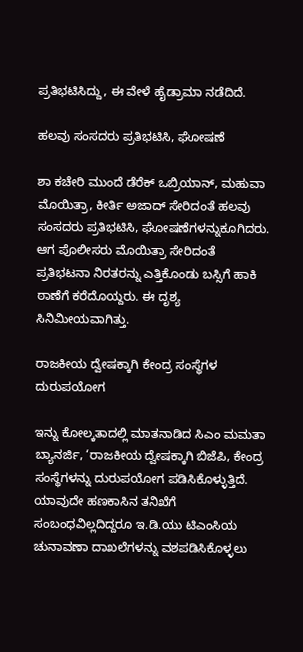ಪ್ರತಿಭಟಿಸಿದ್ದು, ಈ ವೇಳೆ ಹೈಡ್ರಾಮಾ ನಡೆದಿದೆ.

ಹಲವು ಸಂಸದರು ಪ್ರತಿಭಟಿಸಿ, ಘೋಷಣೆ

ಶಾ ಕಚೇರಿ ಮುಂದೆ ಡೆರೆಕ್‌ ಒಬ್ರಿಯಾನ್‌, ಮಹುವಾ ಮೊಯಿತ್ರಾ, ಕೀರ್ತಿ ಅಜಾದ್‌ ಸೇರಿದಂತೆ ಹಲವು ಸಂಸದರು ಪ್ರತಿಭಟಿಸಿ, ಘೋಷಣೆಗಳನ್ನುಕೂಗಿದರು. ಆಗ ಪೊಲೀಸರು ಮೊಯಿತ್ರಾ ಸೇರಿದಂತೆ ಪ್ರತಿಭಟನಾ ನಿರತರನ್ನು ಎತ್ತಿಕೊಂಡು ಬಸ್ಸಿಗೆ ಹಾಕಿ ಠಾಣೆಗೆ ಕರೆದೊಯ್ದರು. ಈ ದೃಶ್ಯ ಸಿನಿಮೀಯವಾಗಿತ್ತು.

ರಾಜಕೀಯ ದ್ವೇಷಕ್ಕಾಗಿ ಕೇಂದ್ರ ಸಂಸ್ಥೆಗಳ ದುರುಪಯೋಗ

ಇನ್ನು ಕೋಲ್ಕತಾದಲ್ಲಿ ಮಾತನಾಡಿದ ಸಿಎಂ ಮಮತಾ ಬ್ಯಾನರ್ಜಿ, ‘ರಾಜಕೀಯ ದ್ವೇಷಕ್ಕಾಗಿ ಬಿಜೆಪಿ, ಕೇಂದ್ರ ಸಂಸ್ಥೆಗಳನ್ನು ದುರುಪಯೋಗ ಪಡಿಸಿಕೊಳ್ಳುತ್ತಿದೆ. ಯಾವುದೇ ಹಣಕಾಸಿನ ತನಿಖೆಗೆ ಸಂಬಂಧವಿಲ್ಲದಿದ್ದರೂ ಇ.ಡಿ.ಯು ಟಿಎಂಸಿಯ ಚುನಾವಣಾ ದಾಖಲೆಗಳನ್ನು ವಶಪಡಿಸಿಕೊಳ್ಳಲು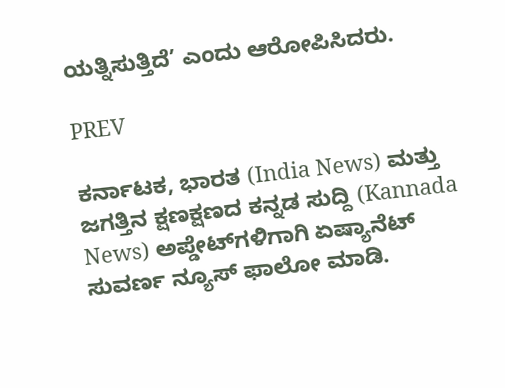ಯತ್ನಿಸುತ್ತಿದೆ’ ಎಂದು ಆರೋಪಿಸಿದರು.

PREV

ಕರ್ನಾಟಕ, ಭಾರತ (India News) ಮತ್ತು ಜಗತ್ತಿನ ಕ್ಷಣಕ್ಷಣದ ಕನ್ನಡ ಸುದ್ದಿ (Kannada News) ಅಪ್ಡೇಟ್‌ಗಳಿಗಾಗಿ ಏಷ್ಯಾನೆಟ್ ಸುವರ್ಣ ನ್ಯೂಸ್‌ ಫಾಲೋ ಮಾಡಿ.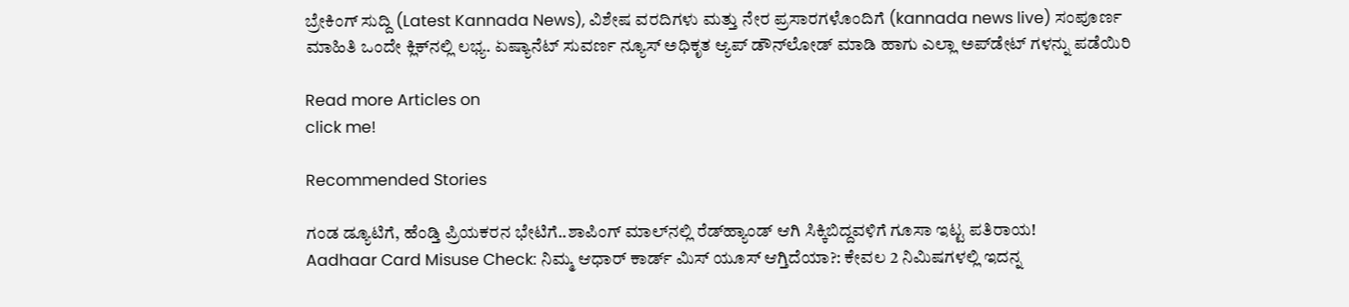ಬ್ರೇಕಿಂಗ್ ಸುದ್ದಿ (Latest Kannada News), ವಿಶೇಷ ವರದಿಗಳು ಮತ್ತು ನೇರ ಪ್ರಸಾರಗಳೊಂದಿಗೆ (kannada news live) ಸಂಪೂರ್ಣ ಮಾಹಿತಿ ಒಂದೇ ಕ್ಲಿಕ್‌ನಲ್ಲಿ ಲಭ್ಯ. ಏಷ್ಯಾನೆಟ್ ಸುವರ್ಣ ನ್ಯೂಸ್ ಅಧಿಕೃತ ಆ್ಯಪ್ ಡೌನ್‌ಲೋಡ್ ಮಾಡಿ ಹಾಗು ಎಲ್ಲಾ ಅಪ್‌ಡೇಟ್ ಗಳನ್ನು ಪಡೆಯಿರಿ

Read more Articles on
click me!

Recommended Stories

ಗಂಡ ಡ್ಯೂಟಿಗೆ, ಹೆಂಡ್ತಿ ಪ್ರಿಯಕರನ ಭೇಟಿಗೆ..ಶಾಪಿಂಗ್‌ ಮಾಲ್‌ನಲ್ಲಿ ರೆಡ್‌ಹ್ಯಾಂಡ್‌ ಆಗಿ ಸಿಕ್ಕಿಬಿದ್ದವಳಿಗೆ ಗೂಸಾ ಇಟ್ಟ ಪತಿರಾಯ!
Aadhaar Card Misuse Check: ನಿಮ್ಮ ಆಧಾರ್ ಕಾರ್ಡ್ ಮಿಸ್ ಯೂಸ್ ಆಗ್ತಿದೆಯಾ?: ಕೇವಲ 2 ನಿಮಿಷಗಳಲ್ಲಿ ಇದನ್ನ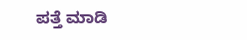ಪತ್ತೆ ಮಾಡಿ